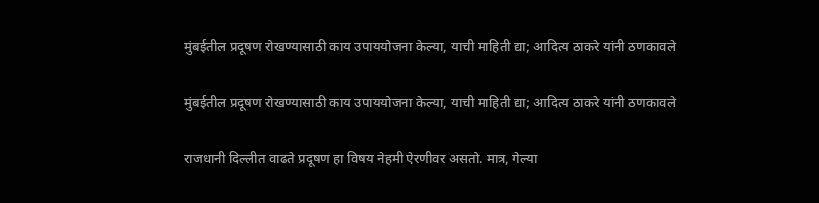मुंबईतील प्रदूषण रोखण्यासाठी काय उपाययोजना केल्या, याची माहिती द्या; आदित्य ठाकरे यांनी ठणकावले

मुंबईतील प्रदूषण रोखण्यासाठी काय उपाययोजना केल्या, याची माहिती द्या; आदित्य ठाकरे यांनी ठणकावले

राजधानी दिल्लीत वाढते प्रदूषण हा विषय नेहमी ऐरणीवर असतो. मात्र, गेल्या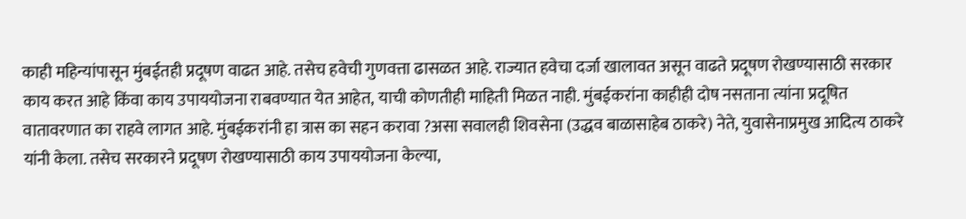काही महिन्यांपासून मुंबईतही प्रदूषण वाढत आहे. तसेच हवेची गुणवत्ता ढासळत आहे. राज्यात हवेचा दर्जा खालावत असून वाढते प्रदूषण रोखण्यासाठी सरकार काय करत आहे किंवा काय उपाययोजना राबवण्यात येत आहेत, याची कोणतीही माहिती मिळत नाही. मुंबईकरांना काहीही दोष नसताना त्यांना प्रदूषित वातावरणात का राहवे लागत आहे. मुंबईकरांनी हा त्रास का सहन करावा ?असा सवालही शिवसेना (उद्धव बाळासाहेब ठाकरे) नेते, युवासेनाप्रमुख आदित्य ठाकरे यांनी केला. तसेच सरकारने प्रदूषण रोखण्यासाठी काय उपाययोजना केल्या,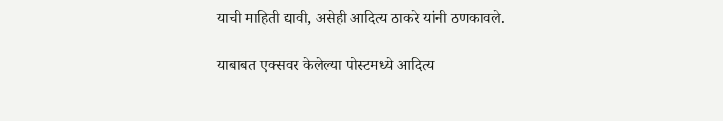याची माहिती द्यावी, असेही आदित्य ठाकरे यांनी ठणकावले.

याबाबत एक्सवर केलेल्या पोस्टमध्ये आदित्य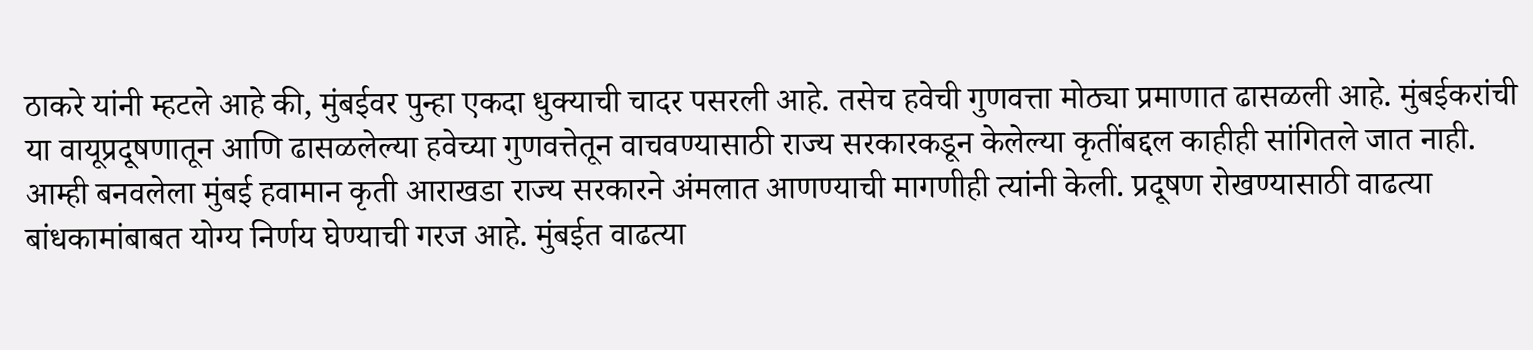ठाकरे यांनी म्हटले आहे की, मुंबईवर पुन्हा एकदा धुक्याची चादर पसरली आहे. तसेच हवेची गुणवत्ता मोठ्या प्रमाणात ढासळली आहे. मुंबईकरांची या वायूप्रदूषणातून आणि ढासळलेल्या हवेच्या गुणवत्तेतून वाचवण्यासाठी राज्य सरकारकडून केलेल्या कृतींबद्दल काहीही सांगितले जात नाही. आम्ही बनवलेला मुंबई हवामान कृती आराखडा राज्य सरकारने अंमलात आणण्याची मागणीही त्यांनी केली. प्रदूषण रोखण्यासाठी वाढत्या बांधकामांबाबत योग्य निर्णय घेण्याची गरज आहे. मुंबईत वाढत्या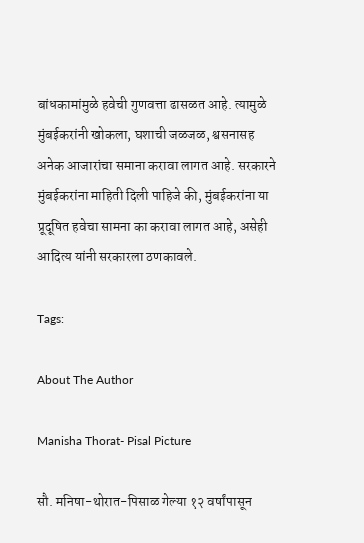बांधकामांमुळे हवेची गुणवत्ता ढासळत आहे. त्यामुळे मुंबईकरांनी खोकला, घशाची जळजळ, श्वसनासह अनेक आजारांचा समाना करावा लागत आहे. सरकारने मुंबईकरांना माहिती दिली पाहिजे की, मुंबईकरांना या प्रूदूषित हवेचा सामना का करावा लागत आहे, असेही आदित्य यांनी सरकारला ठणकावले.

Tags:

About The Author

Manisha Thorat- Pisal Picture

सौ. मनिषा-थोरात-पिसाळ गेल्या १२ वर्षांपासून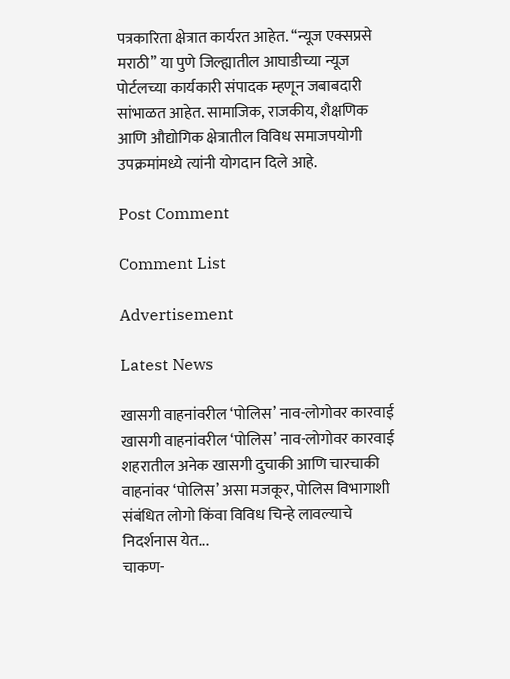पत्रकारिता क्षेत्रात कार्यरत आहेत. ‘‘न्यूज एक्सप्रसे मराठी’’ या पुणे जिल्ह्यातील आघाडीच्या न्यूज पोर्टलच्या कार्यकारी संपादक म्हणून जबाबदारी सांभाळत आहेत. सामाजिक, राजकीय, शैक्षणिक आणि औद्योगिक क्षेत्रातील विविध समाजपयोगी उपक्रमांमध्ये त्यांनी योगदान दिले आहे.

Post Comment

Comment List

Advertisement

Latest News

खासगी वाहनांवरील ‘पोलिस’ नाव-लोगोवर कारवाई खासगी वाहनांवरील ‘पोलिस’ नाव-लोगोवर कारवाई
शहरातील अनेक खासगी दुचाकी आणि चारचाकी वाहनांवर ‘पोलिस’ असा मजकूर, पोलिस विभागाशी संबंधित लोगो किंवा विविध चिन्हे लावल्याचे निदर्शनास येत...
चाकण-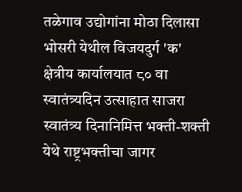तळेगाव उद्योगांना मोठा दिलासा
भोसरी येथील विजयदुर्ग 'क' क्षेत्रीय कार्यालयात ८० वा स्वातंत्र्यदिन उत्साहात साजरा
स्वातंत्र्य दिनानिमित्त भक्ती-शक्ती येथे राष्ट्रभक्तीचा जागर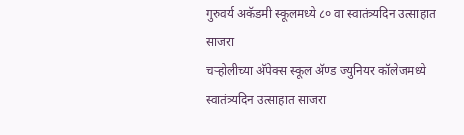गुरुवर्य अकॅडमी स्कूलमध्ये ८० वा स्वातंत्र्यदिन उत्साहात साजरा
चऱ्होलीच्या अ‍ॅपेक्स स्कूल अ‍ॅण्ड ज्युनियर कॉलेजमध्ये स्वातंत्र्यदिन उत्साहात साजरा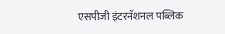एसपीजी इंटरनॅशनल पब्लिक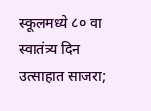स्कूलमध्ये ८० वा स्वातंत्र्य दिन उत्साहात साजरा;